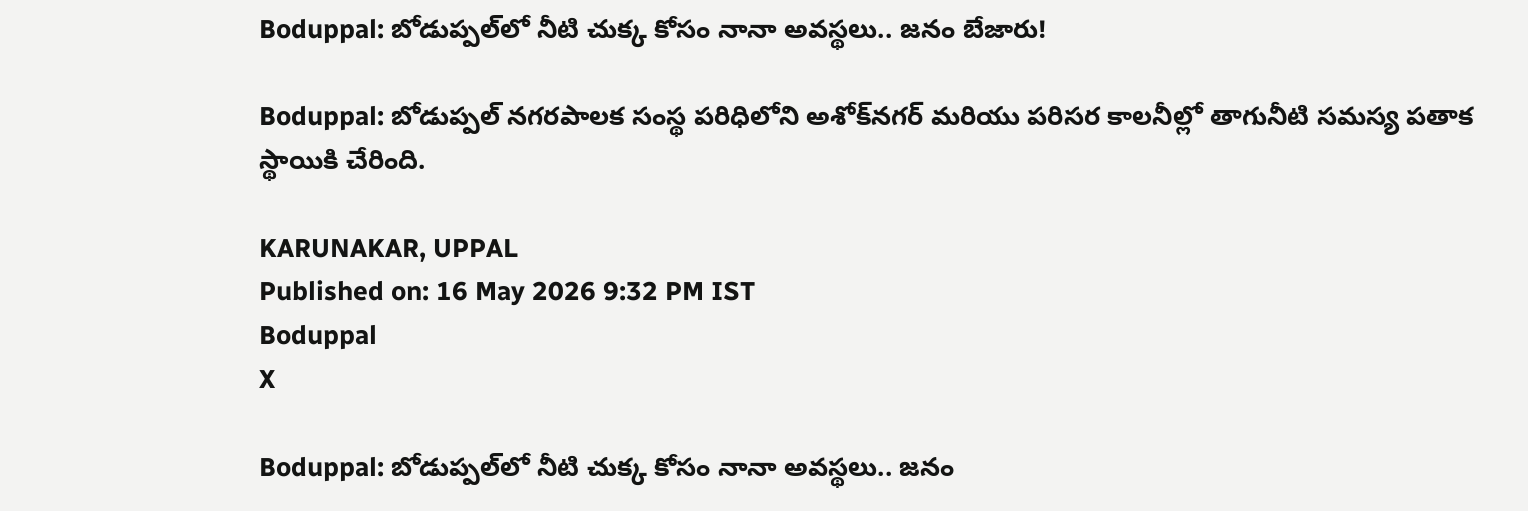Boduppal: బోడుప్పల్‌లో నీటి చుక్క కోసం నానా అవస్థలు.. జనం బేజారు!

Boduppal: బోడుప్పల్ నగరపాలక సంస్థ పరిధిలోని అశోక్‌నగర్ మరియు పరిసర కాలనీల్లో తాగునీటి సమస్య పతాక స్థాయికి చేరింది.

KARUNAKAR, UPPAL
Published on: 16 May 2026 9:32 PM IST
Boduppal
X

Boduppal: బోడుప్పల్‌లో నీటి చుక్క కోసం నానా అవస్థలు.. జనం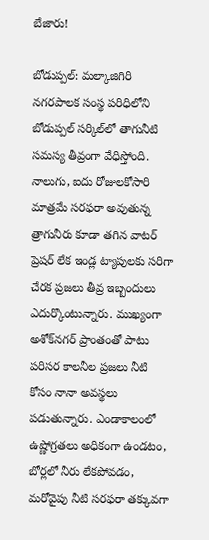బేజారు!

బోడుప్పల్: మల్కాజిగిరి నగరపాలక సంస్థ పరిధిలోని బోడుప్పల్ సర్కిల్‌లో తాగునీటి సమస్య తీవ్రంగా వేధిస్తోంది. నాలుగు, ఐదు రోజులకోసారి మాత్రమే సరఫరా అవుతున్న త్రాగునీరు కూడా తగిన వాటర్ ప్రెషర్ లేక ఇండ్ల ట్యాపులకు సరిగా చేరక ప్రజలు తీవ్ర ఇబ్బందులు ఎదుర్కొంటున్నారు. ముఖ్యంగా అశోక్‌నగర్ ప్రాంతంతో పాటు పరిసర కాలనీల ప్రజలు నీటి కోసం నానా అవస్థలు పడుతున్నారు. ఎండాకాలంలో ఉష్ణోగ్రతలు అధికంగా ఉండటం, బోర్లలో నీరు లేకపోవడం, మరోవైపు నీటి సరఫరా తక్కువగా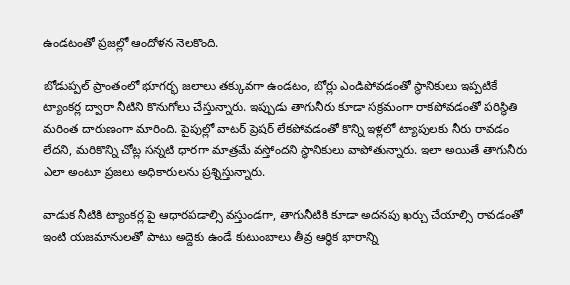ఉండటంతో ప్రజల్లో ఆందోళన నెలకొంది.

బోడుప్పల్ ప్రాంతంలో భూగర్భ జలాలు తక్కువగా ఉండటం, బోర్లు ఎండిపోవడంతో స్థానికులు ఇప్పటికే ట్యాంకర్ల ద్వారా నీటిని కొనుగోలు చేస్తున్నారు. ఇప్పుడు తాగునీరు కూడా సక్రమంగా రాకపోవడంతో పరిస్థితి మరింత దారుణంగా మారింది. పైపుల్లో వాటర్ ప్రెషర్ లేకపోవడంతో కొన్ని ఇళ్లలో ట్యాపులకు నీరు రావడం లేదని, మరికొన్ని చోట్ల సన్నటి ధారగా మాత్రమే వస్తోందని స్థానికులు వాపోతున్నారు. ఇలా అయితే తాగునీరు ఎలా అంటూ ప్రజలు అధికారులను ప్రశ్నిస్తున్నారు.

వాడుక నీటికి ట్యాంకర్ల పై ఆధారపడాల్సి వస్తుండగా, తాగునీటికి కూడా అదనపు ఖర్చు చేయాల్సి రావడంతో ఇంటి యజమానులతో పాటు అద్దెకు ఉండే కుటుంబాలు తీవ్ర ఆర్థిక భారాన్ని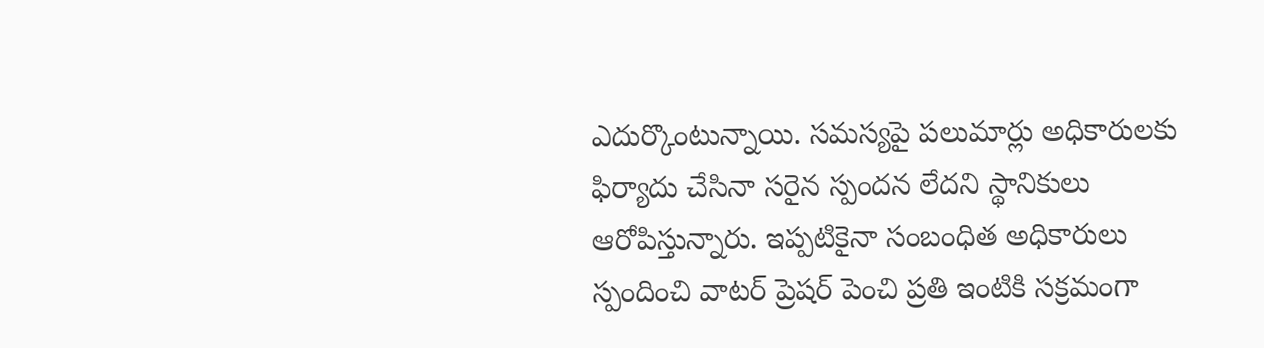ఎదుర్కొంటున్నాయి. సమస్యపై పలుమార్లు అధికారులకు ఫిర్యాదు చేసినా సరైన స్పందన లేదని స్థానికులు ఆరోపిస్తున్నారు. ఇప్పటికైనా సంబంధిత అధికారులు స్పందించి వాటర్ ప్రెషర్ పెంచి ప్రతి ఇంటికి సక్రమంగా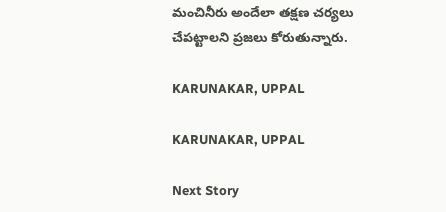మంచినీరు అందేలా తక్షణ చర్యలు చేపట్టాలని ప్రజలు కోరుతున్నారు.

KARUNAKAR, UPPAL

KARUNAKAR, UPPAL

Next Story